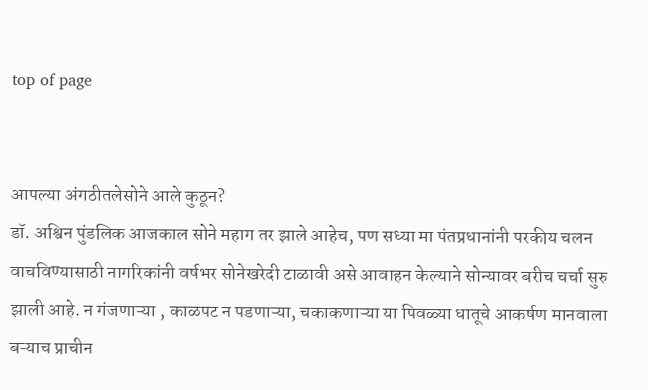top of page


आपल्या अंगठीतलेसोने आले कुठून?
डॉ. अश्विन पुंडलिक आजकाल सोने महाग तर झाले आहेच, पण सध्या मा पंतप्रधानांनी परकीय चलन वाचविण्यासाठी नागरिकांनी वर्षभर सोनेखरेदी टाळावी असे आवाहन केल्याने सोन्यावर बरीच चर्चा सुरु झाली आहे. न गंजणाऱ्या , काळपट न पडणाऱ्या, चकाकणाऱ्या या पिवळ्या धातूचे आकर्षण मानवाला बऱ्याच प्राचीन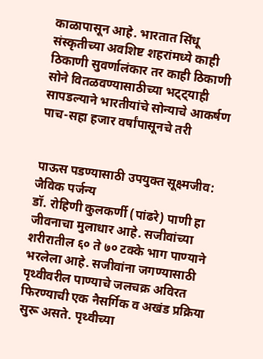काळापासून आहे. भारतात सिंधू संस्कृतीच्या अवशिष्ट शहरांमध्ये काही ठिकाणी सुवर्णालंकार तर काही ठिकाणी सोने वितळवण्यासाठीच्या भट्ट्याही सापडल्याने भारतीयांचे सोन्याचे आकर्षण पाच-सहा हजार वर्षांपासूनचे तरी


पाऊस पडण्यासाठी उपयुक्त सूक्ष्मजीव: जैविक पर्जन्य
डॉ. रोहिणी कुलकर्णी (पांढरे) पाणी हा जीवनाचा मुलाधार आहे. सजीवांच्या शरीरातील ६० ते ७० टक्के भाग पाण्याने भरलेला आहे. सजीवांना जगण्यासाठी पृथ्वीवरील पाण्याचे जलचक्र अविरत फिरण्याची एक नैसर्गिक व अखंड प्रक्रिया सुरू असते. पृथ्वीच्या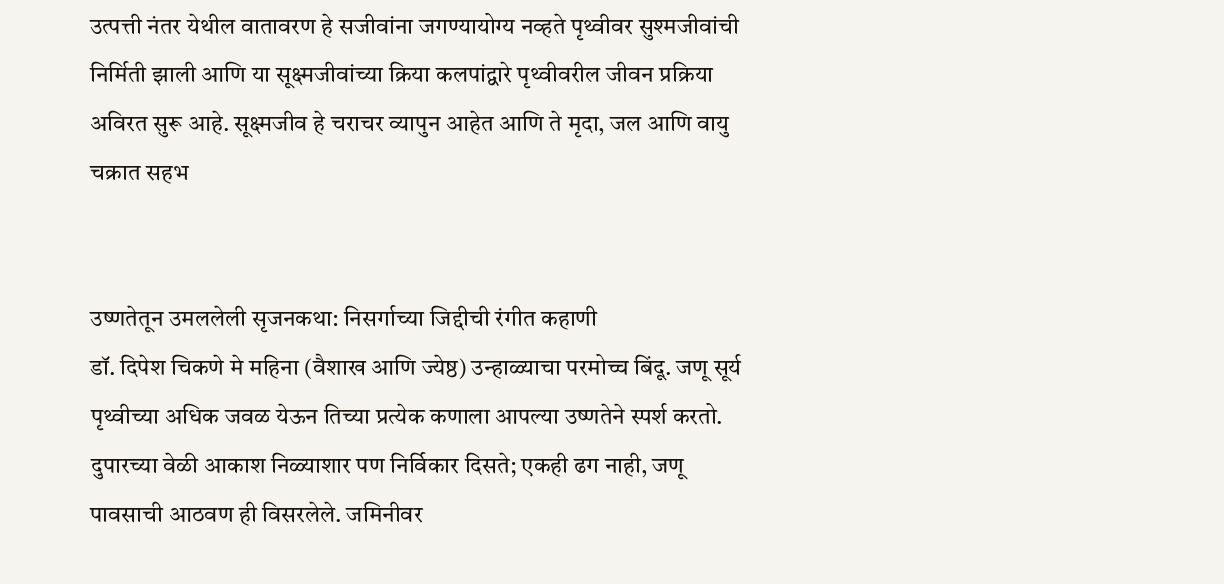उत्पत्ती नंतर येथील वातावरण हे सजीवांना जगण्यायोग्य नव्हते पृथ्वीवर सुश्मजीवांची निर्मिती झाली आणि या सूक्ष्मजीवांच्या क्रिया कलपांद्वारे पृथ्वीवरील जीवन प्रक्रिया अविरत सुरू आहे. सूक्ष्मजीव हे चराचर व्यापुन आहेत आणि ते मृदा, जल आणि वायु चक्रात सहभ


उष्णतेतून उमललेली सृजनकथा: निसर्गाच्या जिद्दीची रंगीत कहाणी
डॉ. दिपेश चिकणे मे महिना (वैशाख आणि ज्येष्ठ) उन्हाळ्याचा परमोच्च बिंदू. जणू सूर्य पृथ्वीच्या अधिक जवळ येऊन तिच्या प्रत्येक कणाला आपल्या उष्णतेने स्पर्श करतो. दुपारच्या वेळी आकाश निळ्याशार पण निर्विकार दिसते; एकही ढग नाही, जणू पावसाची आठवण ही विसरलेले. जमिनीवर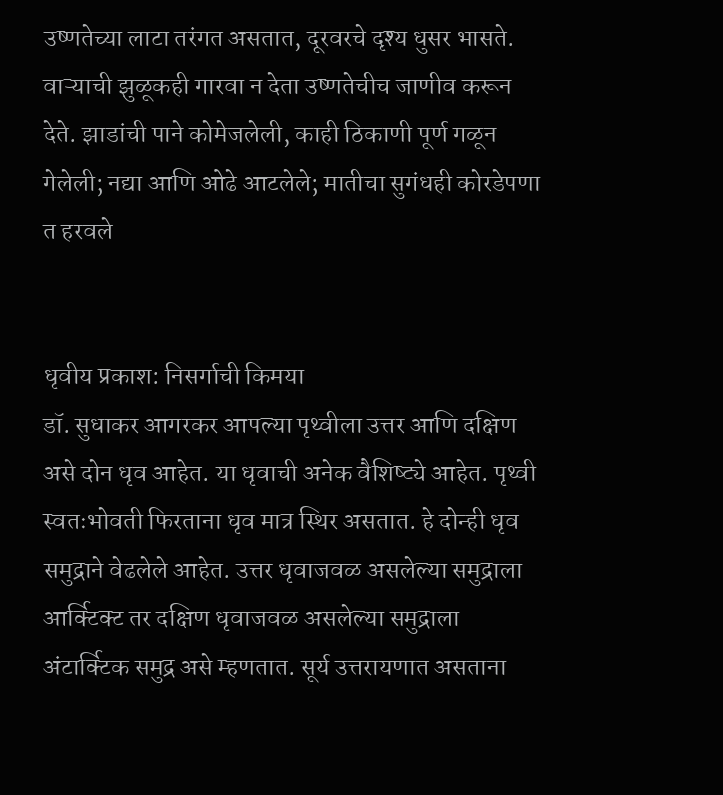उष्णतेच्या लाटा तरंगत असतात, दूरवरचे दृश्य धुसर भासते. वाऱ्याची झुळूकही गारवा न देता उष्णतेचीच जाणीव करून देते. झाडांची पाने कोमेजलेली, काही ठिकाणी पूर्ण गळून गेलेली; नद्या आणि ओढे आटलेले; मातीचा सुगंधही कोरडेपणा त हरवले


धृवीय प्रकाश: निसर्गाची किमया
डॉ. सुधाकर आगरकर आपल्या पृथ्वीला उत्तर आणि दक्षिण असे दोन धृव आहेत. या धृवाची अनेक वैशिष्ट्ये आहेत. पृथ्वी स्वतःभोवती फिरताना धृव मात्र स्थिर असतात. हे दोन्ही धृव समुद्राने वेढलेले आहेत. उत्तर धृवाजवळ असलेल्या समुद्राला आर्क्टिक्ट तर दक्षिण धृवाजवळ असलेल्या समुद्राला अंटार्क्टिक समुद्र असे म्हणतात. सूर्य उत्तरायणात असताना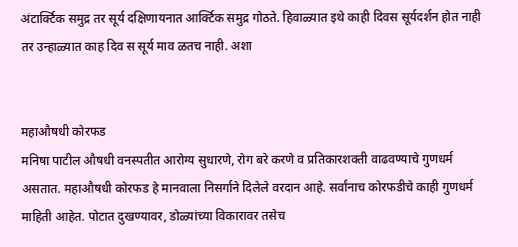अंटार्क्टिक समुद्र तर सूर्य दक्षिणायनात आर्क्टिक समुद्र गोठते. हिवाळ्यात इथे काही दिवस सूर्यदर्शन होत नाही तर उन्हाळ्यात काह दिव स सूर्य माव ळतच नाही. अशा


महाऔषधी कोरफड
मनिषा पाटील औषधी वनस्पतीत आरोग्य सुधारणे, रोग बरे करणे व प्रतिकारशक्ती वाढवण्याचे गुणधर्म असतात. महाऔषधी कोरफड हे मानवाला निसर्गाने दिलेले वरदान आहे. सर्वांनाच कोरफडीचे काही गुणधर्म माहिती आहेत. पोटात दुखण्यावर, डोळ्यांच्या विकारावर तसेच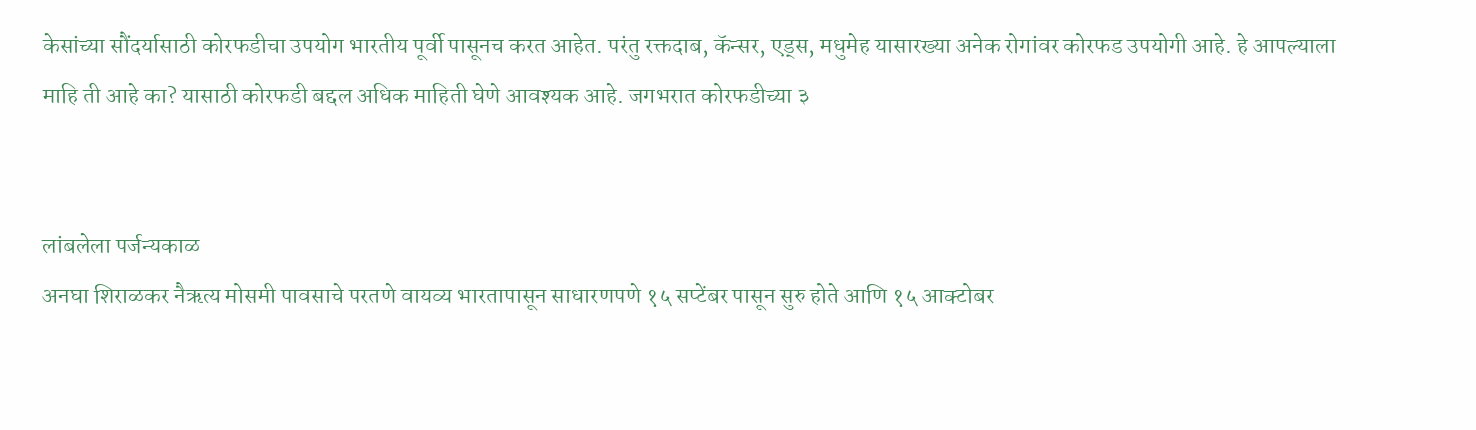केसांच्या सौंदर्यासाठी कोरफडीचा उपयोग भारतीय पूर्वी पासूनच करत आहेत. परंतु रक्तदाब, कॅन्सर, एड्स, मधुमेह यासारख्या अनेक रोगांवर कोरफड उपयोगी आहे. हे आपल्याला माहि ती आहे का? यासाठी कोरफडी बद्दल अधिक माहिती घेणे आवश्यक आहे. जगभरात कोरफडीच्या ३


लांबलेला पर्जन्यकाळ
अनघा शिराळकर नैऋत्य मोसमी पावसाचे परतणे वायव्य भारतापासून साधारणपणे १५ सप्टेंबर पासून सुरु होते आणि १५ आक्टोबर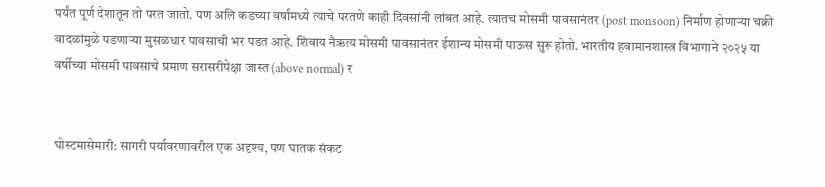पर्यंत पूर्ण देशातून तो परत जातो. पण अलि कडच्या वर्षांमध्ये त्याचे परतणे काही दिवसांनी लांबत आहे. त्यातच मोसमी पावसानंतर (post monsoon) निर्माण होणाऱ्या चक्री वादळांमुळे पडणाऱ्या मुसळधार पावसाची भर पडत आहे. शिवाय नैऋत्य मोसमी पावसानंतर ईशान्य मोसमी पाऊस सुरू होतो. भारतीय हवामानशास्त्र विभागाने २०२५ या वर्षीच्या मोसमी पावसाचे प्रमाण सरासरीपेक्षा जास्त (above normal) र


घोस्टमासेमारी: सागरी पर्यावरणावरील एक अदृश्य, पण घातक संकट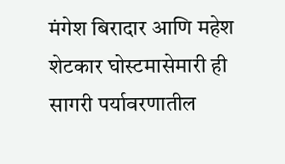मंगेश बिरादार आणि महेश शेटकार घोस्टमासेमारी ही सागरी पर्यावरणातील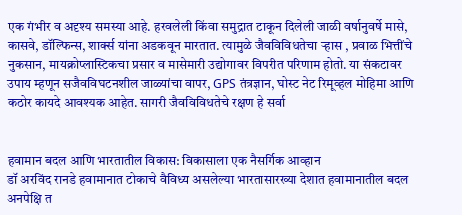एक गंभीर व अदृश्य समस्या आहे. हरवलेली किंवा समुद्रात टाकून दिलेली जाळी वर्षानुवर्षे मासे, कासवे, डॉल्फिन्स, शार्क्स यांना अडकवून मारतात. त्यामुळे जैवविविधतेचा ऱ्हास , प्रवाळ भित्तींचे नुकसान, मायक्रोप्लास्टिकचा प्रसार व मासेमारी उद्योगावर विपरीत परिणाम होतो. या संकटावर उपाय म्हणून सजैवविघटनशील जाळ्यांचा वापर, GPS तंत्रज्ञान, घोस्ट नेट रिमूव्हल मोहिमा आणि कठोर कायदे आवश्यक आहेत. सागरी जैवविविधतेचे रक्षण हे सर्वा


हवामान बदल आणि भारतातील विकास: विकासाला एक नैसर्गिक आव्हान
डॉ अरविंद रानडे हवामानात टोकाचे वैविध्य असलेल्या भारतासारख्या देशात हवामानातील बदल अनपेक्षि त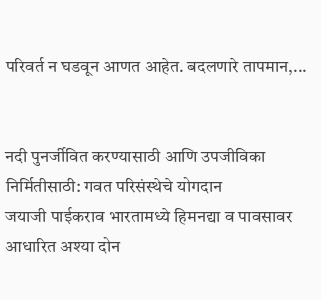परिवर्त न घडवून आणत आहेत. बदलणारे तापमान,...


नदी पुनर्जीवित करण्यासाठी आणि उपजीविका निर्मितीसाठी: गवत परिसंस्थेचे योगदान
जयाजी पाईकराव भारतामध्ये हिमनद्या व पावसावर आधारित अश्या दोन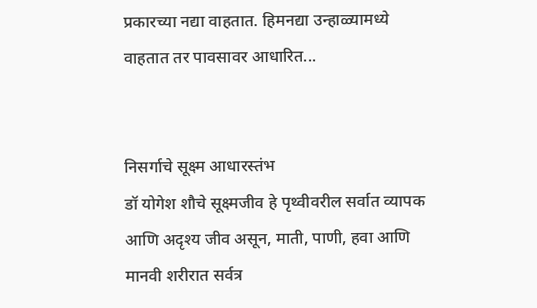प्रकारच्या नद्या वाहतात. हिमनद्या उन्हाळ्यामध्ये वाहतात तर पावसावर आधारित...


निसर्गाचे सूक्ष्म आधारस्तंभ
डॉ योगेश शौचे सूक्ष्मजीव हे पृथ्वीवरील सर्वात व्यापक आणि अदृश्य जीव असून, माती, पाणी, हवा आणि मानवी शरीरात सर्वत्र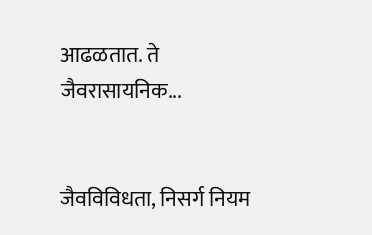आढळतात. ते जैवरासायनिक...


जैवविविधता, निसर्ग नियम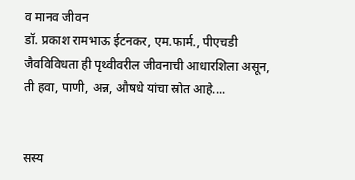व मानव जीवन
डॉ. प्रकाश रामभाऊ ईटनकर, एम.फार्म., पीएचडी जैवविविधता ही पृथ्वीवरील जीवनाची आधारशिला असून, ती हवा, पाणी, अन्न, औषधे यांचा स्रोत आहे....


सस्य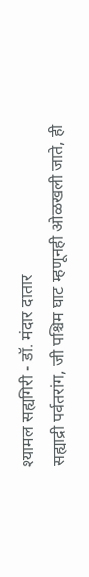श्यामल सह्यगिरी - डॉ. मंदार दातार
सह्याद्री पर्वतरांग, जी पश्चिम घाट म्हणूनही ओळखली जाते, ही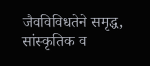जैवविविधतेने समृद्ध, सांस्कृतिक व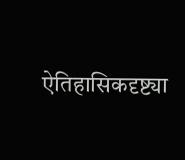ऐतिहासिकदृष्ट्या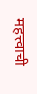महत्त्वाची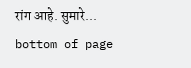रांग आहे. सुमारे...
bottom of page